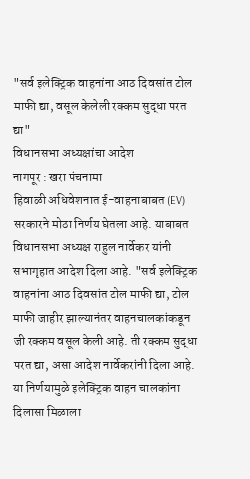"सर्व इलेक्ट्रिक वाहनांना आठ दिवसांत टोल माफी द्या, वसूल केलेली रक्कम सुद्धा परत द्या"
विधानसभा अध्यक्षांचा आदेश
नागपूर : खरा पंचनामा
हिवाळी अधिवेशनात ई-वाहनाबाबत (EV) सरकारने मोठा निर्णय घेतला आहे. याबाबत विधानसभा अध्यक्ष राहुल नार्वेकर यांनी सभागृहात आदेश दिला आहे. "सर्व इलेक्ट्रिक वाहनांना आठ दिवसांत टोल माफी द्या, टोल माफी जाहीर झाल्यानंतर वाहनचालकांकडून जी रक्कम वसूल केली आहे. ती रक्कम सुद्धा परत द्या, असा आदेश नार्वेकरांनी दिला आहे. या निर्णयामुळे इलेक्ट्रिक वाहन चालकांना दिलासा मिळाला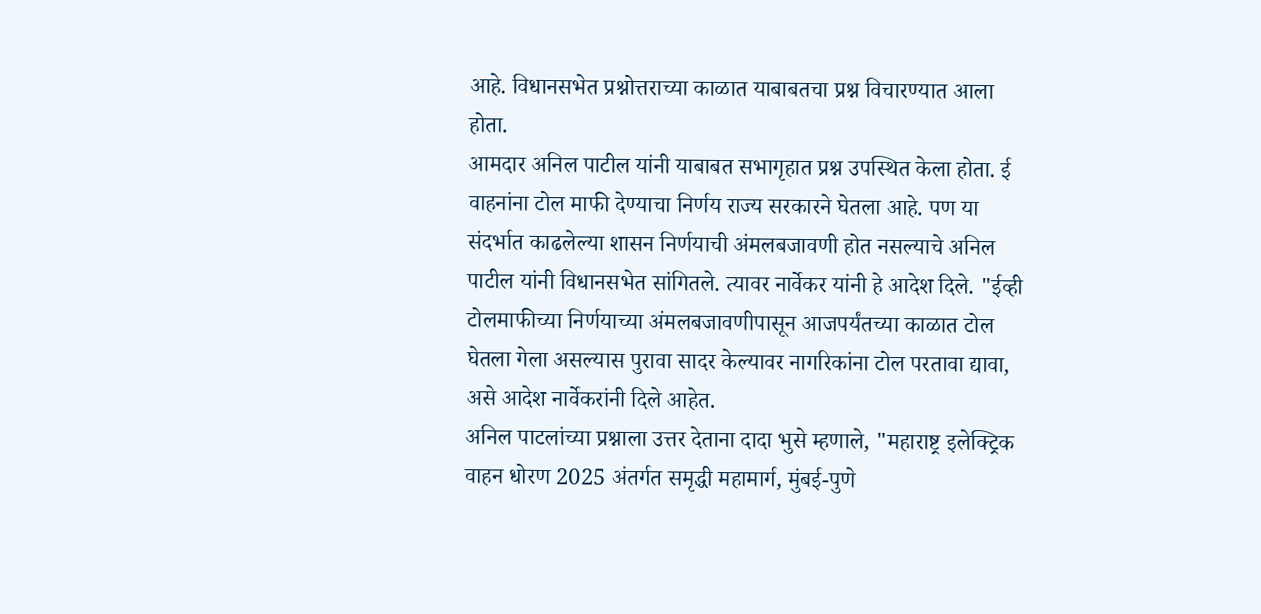आहे. विधानसभेत प्रश्नोत्तराच्या काळात याबाबतचा प्रश्न विचारण्यात आला होता.
आमदार अनिल पाटील यांनी याबाबत सभागृहात प्रश्न उपस्थित केला होता. ई वाहनांना टोल माफी देण्याचा निर्णय राज्य सरकारने घेतला आहे. पण या संदर्भात काढलेल्या शासन निर्णयाची अंमलबजावणी होत नसल्याचे अनिल पाटील यांनी विधानसभेत सांगितले. त्यावर नार्वेकर यांनी हे आदेश दिले. "ईव्ही टोलमाफीच्या निर्णयाच्या अंमलबजावणीपासून आजपर्यंतच्या काळात टोल घेतला गेला असल्यास पुरावा सादर केल्यावर नागरिकांना टोल परतावा द्यावा, असे आदेश नार्वेकरांनी दिले आहेत.
अनिल पाटलांच्या प्रश्नाला उत्तर देताना दादा भुसे म्हणाले, "महाराष्ट्र इलेक्ट्रिक वाहन धोरण 2025 अंतर्गत समृद्धी महामार्ग, मुंबई-पुणे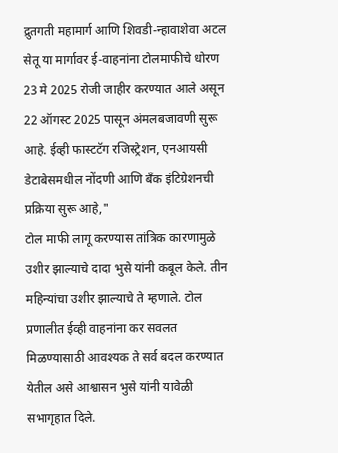द्रुतगती महामार्ग आणि शिवडी-न्हावाशेवा अटल सेतू या मार्गावर ई-वाहनांना टोलमाफीचे धोरण 23 मे 2025 रोजी जाहीर करण्यात आले असून 22 ऑगस्ट 2025 पासून अंमलबजावणी सुरू आहे. ईव्ही फास्टटॅग रजिस्ट्रेशन, एनआयसी डेटाबेसमधील नोंदणी आणि बँक इंटिग्रेशनची प्रक्रिया सुरू आहे,"
टोल माफी लागू करण्यास तांत्रिक कारणामुळे उशीर झाल्याचे दादा भुसे यांनी कबूल केले. तीन महिन्यांचा उशीर झाल्याचे ते म्हणाले. टोल प्रणालीत ईव्ही वाहनांना कर सवलत मिळण्यासाठी आवश्यक ते सर्व बदल करण्यात येतील असे आश्वासन भुसे यांनी यावेळी सभागृहात दिले.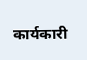कार्यकारी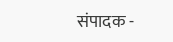संपादक -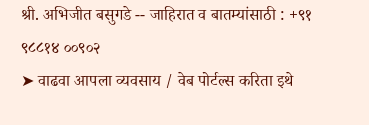श्री. अभिजीत बसुगडे -- जाहिरात व बातम्यांसाठी : +९१ ९८८१४ ००९०२
➤ वाढवा आपला व्यवसाय / वेब पोर्टल्स करिता इथे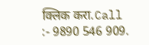क्लिक करा.Call :- 9890 546 909.